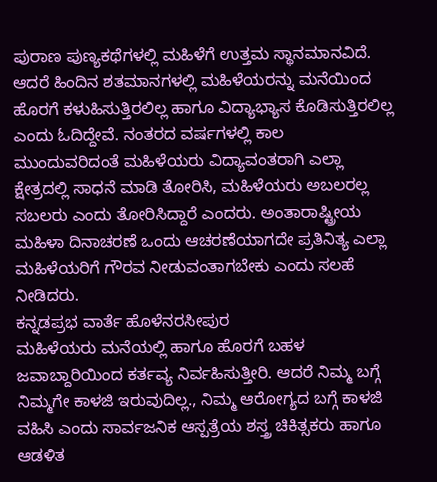ಪುರಾಣ ಪುಣ್ಯಕಥೆಗಳಲ್ಲಿ ಮಹಿಳೆಗೆ ಉತ್ತಮ ಸ್ಥಾನಮಾನವಿದೆ. ಆದರೆ ಹಿಂದಿನ ಶತಮಾನಗಳಲ್ಲಿ ಮಹಿಳೆಯರನ್ನು ಮನೆಯಿಂದ ಹೊರಗೆ ಕಳುಹಿಸುತ್ತಿರಲಿಲ್ಲ ಹಾಗೂ ವಿದ್ಯಾಭ್ಯಾಸ ಕೊಡಿಸುತ್ತಿರಲಿಲ್ಲ ಎಂದು ಓದಿದ್ದೇವೆ. ನಂತರದ ವರ್ಷಗಳಲ್ಲಿ ಕಾಲ ಮುಂದುವರಿದಂತೆ ಮಹಿಳೆಯರು ವಿದ್ಯಾವಂತರಾಗಿ ಎಲ್ಲಾ ಕ್ಷೇತ್ರದಲ್ಲಿ ಸಾಧನೆ ಮಾಡಿ ತೋರಿಸಿ, ಮಹಿಳೆಯರು ಅಬಲರಲ್ಲ ಸಬಲರು ಎಂದು ತೋರಿಸಿದ್ದಾರೆ ಎಂದರು. ಅಂತಾರಾಷ್ಟ್ರೀಯ ಮಹಿಳಾ ದಿನಾಚರಣೆ ಒಂದು ಆಚರಣೆಯಾಗದೇ ಪ್ರತಿನಿತ್ಯ ಎಲ್ಲಾ ಮಹಿಳೆಯರಿಗೆ ಗೌರವ ನೀಡುವಂತಾಗಬೇಕು ಎಂದು ಸಲಹೆ ನೀಡಿದರು.
ಕನ್ನಡಪ್ರಭ ವಾರ್ತೆ ಹೊಳೆನರಸೀಪುರ
ಮಹಿಳೆಯರು ಮನೆಯಲ್ಲಿ ಹಾಗೂ ಹೊರಗೆ ಬಹಳ ಜವಾಬ್ದಾರಿಯಿಂದ ಕರ್ತವ್ಯ ನಿರ್ವಹಿಸುತ್ತೀರಿ. ಆದರೆ ನಿಮ್ಮ ಬಗ್ಗೆ ನಿಮ್ಮಗೇ ಕಾಳಜಿ ಇರುವುದಿಲ್ಲ., ನಿಮ್ಮ ಆರೋಗ್ಯದ ಬಗ್ಗೆ ಕಾಳಜಿ ವಹಿಸಿ ಎಂದು ಸಾರ್ವಜನಿಕ ಆಸ್ಪತ್ರೆಯ ಶಸ್ತ್ರ ಚಿಕಿತ್ಸಕರು ಹಾಗೂ ಆಡಳಿತ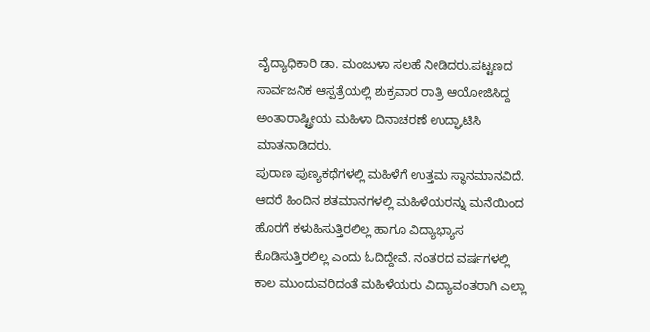ವೈದ್ಯಾಧಿಕಾರಿ ಡಾ. ಮಂಜುಳಾ ಸಲಹೆ ನೀಡಿದರು.ಪಟ್ಟಣದ ಸಾರ್ವಜನಿಕ ಆಸ್ಪತ್ರೆಯಲ್ಲಿ ಶುಕ್ರವಾರ ರಾತ್ರಿ ಆಯೋಜಿಸಿದ್ದ ಅಂತಾರಾಷ್ಟ್ರೀಯ ಮಹಿಳಾ ದಿನಾಚರಣೆ ಉದ್ಘಾಟಿಸಿ ಮಾತನಾಡಿದರು.
ಪುರಾಣ ಪುಣ್ಯಕಥೆಗಳಲ್ಲಿ ಮಹಿಳೆಗೆ ಉತ್ತಮ ಸ್ಥಾನಮಾನವಿದೆ. ಆದರೆ ಹಿಂದಿನ ಶತಮಾನಗಳಲ್ಲಿ ಮಹಿಳೆಯರನ್ನು ಮನೆಯಿಂದ ಹೊರಗೆ ಕಳುಹಿಸುತ್ತಿರಲಿಲ್ಲ ಹಾಗೂ ವಿದ್ಯಾಭ್ಯಾಸ ಕೊಡಿಸುತ್ತಿರಲಿಲ್ಲ ಎಂದು ಓದಿದ್ದೇವೆ. ನಂತರದ ವರ್ಷಗಳಲ್ಲಿ ಕಾಲ ಮುಂದುವರಿದಂತೆ ಮಹಿಳೆಯರು ವಿದ್ಯಾವಂತರಾಗಿ ಎಲ್ಲಾ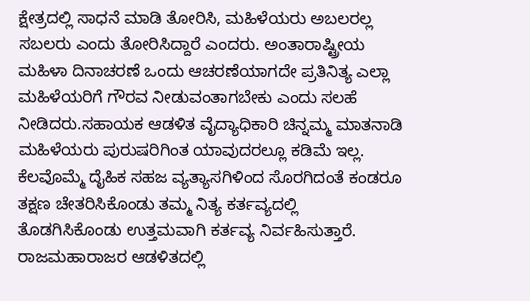ಕ್ಷೇತ್ರದಲ್ಲಿ ಸಾಧನೆ ಮಾಡಿ ತೋರಿಸಿ, ಮಹಿಳೆಯರು ಅಬಲರಲ್ಲ ಸಬಲರು ಎಂದು ತೋರಿಸಿದ್ದಾರೆ ಎಂದರು. ಅಂತಾರಾಷ್ಟ್ರೀಯ ಮಹಿಳಾ ದಿನಾಚರಣೆ ಒಂದು ಆಚರಣೆಯಾಗದೇ ಪ್ರತಿನಿತ್ಯ ಎಲ್ಲಾ ಮಹಿಳೆಯರಿಗೆ ಗೌರವ ನೀಡುವಂತಾಗಬೇಕು ಎಂದು ಸಲಹೆ ನೀಡಿದರು.ಸಹಾಯಕ ಆಡಳಿತ ವೈದ್ಯಾಧಿಕಾರಿ ಚಿನ್ನಮ್ಮ ಮಾತನಾಡಿ ಮಹಿಳೆಯರು ಪುರುಷರಿಗಿಂತ ಯಾವುದರಲ್ಲೂ ಕಡಿಮೆ ಇಲ್ಲ. ಕೆಲವೊಮ್ಮೆ ದೈಹಿಕ ಸಹಜ ವ್ಯತ್ಯಾಸಗಿಳಿಂದ ಸೊರಗಿದಂತೆ ಕಂಡರೂ ತಕ್ಷಣ ಚೇತರಿಸಿಕೊಂಡು ತಮ್ಮ ನಿತ್ಯ ಕರ್ತವ್ಯದಲ್ಲಿ ತೊಡಗಿಸಿಕೊಂಡು ಉತ್ತಮವಾಗಿ ಕರ್ತವ್ಯ ನಿರ್ವಹಿಸುತ್ತಾರೆ. ರಾಜಮಹಾರಾಜರ ಆಡಳಿತದಲ್ಲಿ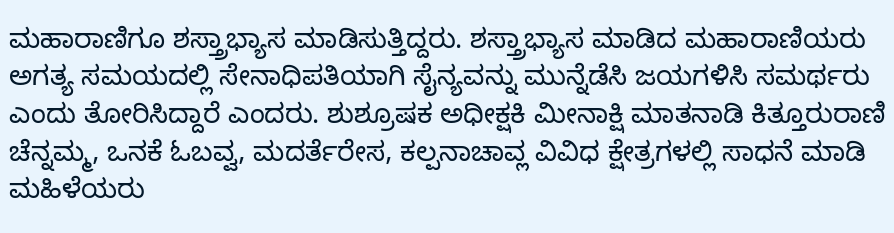ಮಹಾರಾಣಿಗೂ ಶಸ್ತ್ರಾಭ್ಯಾಸ ಮಾಡಿಸುತ್ತಿದ್ದರು. ಶಸ್ತ್ರಾಭ್ಯಾಸ ಮಾಡಿದ ಮಹಾರಾಣಿಯರು ಅಗತ್ಯ ಸಮಯದಲ್ಲಿ ಸೇನಾಧಿಪತಿಯಾಗಿ ಸೈನ್ಯವನ್ನು ಮುನ್ನೆಡೆಸಿ ಜಯಗಳಿಸಿ ಸಮರ್ಥರು ಎಂದು ತೋರಿಸಿದ್ದಾರೆ ಎಂದರು. ಶುಶ್ರೂಷಕ ಅಧೀಕ್ಷಕಿ ಮೀನಾಕ್ಷಿ ಮಾತನಾಡಿ ಕಿತ್ತೂರುರಾಣಿ ಚೆನ್ನಮ್ಮ, ಒನಕೆ ಓಬವ್ವ, ಮದರ್ತೆರೇಸ, ಕಲ್ಪನಾಚಾವ್ಲ ವಿವಿಧ ಕ್ಷೇತ್ರಗಳಲ್ಲಿ ಸಾಧನೆ ಮಾಡಿ ಮಹಿಳೆಯರು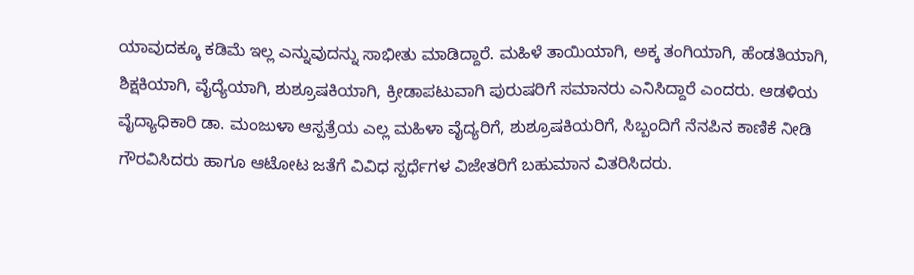ಯಾವುದಕ್ಕೂ ಕಡಿಮೆ ಇಲ್ಲ ಎನ್ನುವುದನ್ನು ಸಾಭೀತು ಮಾಡಿದ್ದಾರೆ. ಮಹಿಳೆ ತಾಯಿಯಾಗಿ, ಅಕ್ಕ ತಂಗಿಯಾಗಿ, ಹೆಂಡತಿಯಾಗಿ, ಶಿಕ್ಷಕಿಯಾಗಿ, ವೈದ್ಯೆಯಾಗಿ, ಶುಶ್ರೂಷಕಿಯಾಗಿ, ಕ್ರೀಡಾಪಟುವಾಗಿ ಪುರುಷರಿಗೆ ಸಮಾನರು ಎನಿಸಿದ್ದಾರೆ ಎಂದರು. ಆಡಳಿಯ ವೈದ್ಯಾಧಿಕಾರಿ ಡಾ. ಮಂಜುಳಾ ಆಸ್ಪತ್ರೆಯ ಎಲ್ಲ ಮಹಿಳಾ ವೈದ್ಯರಿಗೆ, ಶುಶ್ರೂಷಕಿಯರಿಗೆ, ಸಿಬ್ಬಂದಿಗೆ ನೆನಪಿನ ಕಾಣಿಕೆ ನೀಡಿ ಗೌರವಿಸಿದರು ಹಾಗೂ ಆಟೋಟ ಜತೆಗೆ ವಿವಿಧ ಸ್ಪರ್ಧೆಗಳ ವಿಜೇತರಿಗೆ ಬಹುಮಾನ ವಿತರಿಸಿದರು.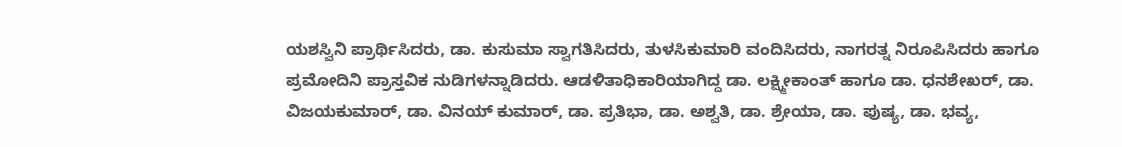ಯಶಸ್ವಿನಿ ಪ್ರಾರ್ಥಿಸಿದರು, ಡಾ. ಕುಸುಮಾ ಸ್ವಾಗತಿಸಿದರು, ತುಳಸಿಕುಮಾರಿ ವಂದಿಸಿದರು, ನಾಗರತ್ನ ನಿರೂಪಿಸಿದರು ಹಾಗೂ ಪ್ರಮೋದಿನಿ ಪ್ರಾಸ್ತವಿಕ ನುಡಿಗಳನ್ನಾಡಿದರು. ಆಡಳಿತಾಧಿಕಾರಿಯಾಗಿದ್ದ ಡಾ. ಲಕ್ಷ್ಮೀಕಾಂತ್ ಹಾಗೂ ಡಾ. ಧನಶೇಖರ್, ಡಾ. ವಿಜಯಕುಮಾರ್, ಡಾ. ವಿನಯ್ ಕುಮಾರ್, ಡಾ. ಪ್ರತಿಭಾ, ಡಾ. ಅಶ್ವತಿ, ಡಾ. ಶ್ರೇಯಾ, ಡಾ. ಪುಷ್ಯ, ಡಾ. ಭವ್ಯ,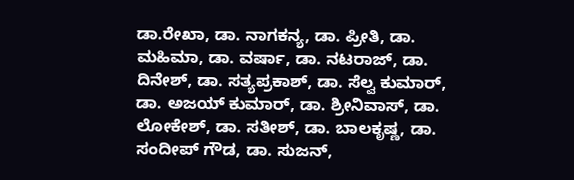ಡಾ.ರೇಖಾ, ಡಾ. ನಾಗಕನ್ಯ, ಡಾ. ಪ್ರೀತಿ, ಡಾ. ಮಹಿಮಾ, ಡಾ. ವರ್ಷಾ, ಡಾ. ನಟರಾಜ್, ಡಾ. ದಿನೇಶ್, ಡಾ. ಸತ್ಯಪ್ರಕಾಶ್, ಡಾ. ಸೆಲ್ವ ಕುಮಾರ್, ಡಾ. ಅಜಯ್ ಕುಮಾರ್, ಡಾ. ಶ್ರೀನಿವಾಸ್, ಡಾ. ಲೋಕೇಶ್, ಡಾ. ಸತೀಶ್, ಡಾ. ಬಾಲಕೃಷ್ಣ, ಡಾ. ಸಂದೀಪ್ ಗೌಡ, ಡಾ. ಸುಜನ್,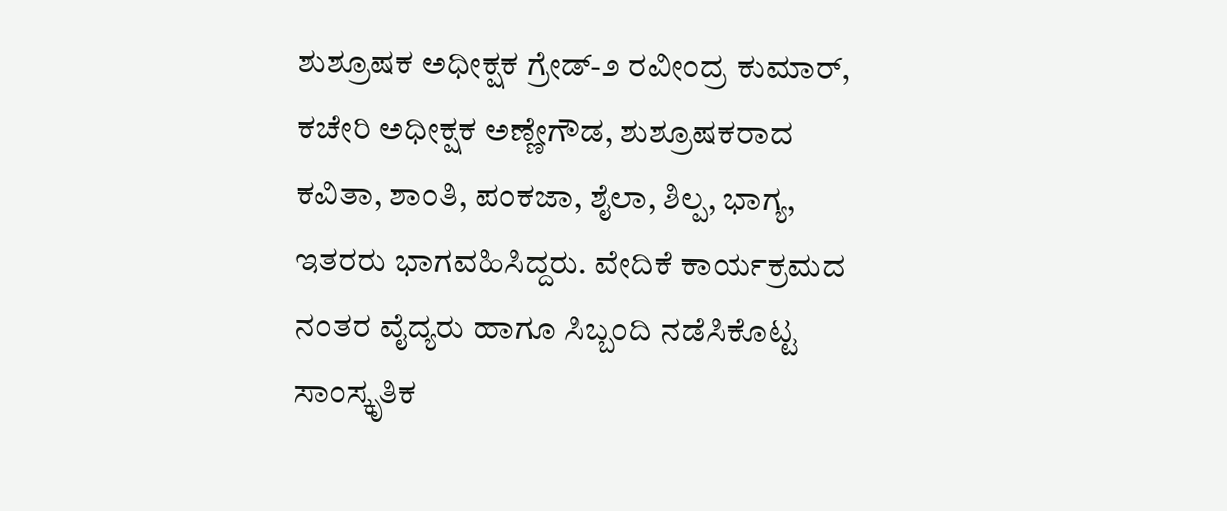ಶುಶ್ರೂಷಕ ಅಧೀಕ್ಷಕ ಗ್ರೇಡ್-೨ ರವೀಂದ್ರ ಕುಮಾರ್, ಕಚೇರಿ ಅಧೀಕ್ಷಕ ಅಣ್ಣೇಗೌಡ, ಶುಶ್ರೂಷಕರಾದ ಕವಿತಾ, ಶಾಂತಿ, ಪಂಕಜಾ, ಶೈಲಾ, ಶಿಲ್ಪ, ಭಾಗ್ಯ, ಇತರರು ಭಾಗವಹಿಸಿದ್ದರು. ವೇದಿಕೆ ಕಾರ್ಯಕ್ರಮದ ನಂತರ ವೈದ್ಯರು ಹಾಗೂ ಸಿಬ್ಬಂದಿ ನಡೆಸಿಕೊಟ್ಟ ಸಾಂಸ್ಕೃತಿಕ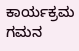ಕಾರ್ಯಕ್ರಮ ಗಮನ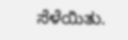ಸೆಳೆಯಿತು.